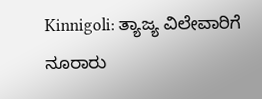Kinnigoli: ತ್ಯಾಜ್ಯ ವಿಲೇವಾರಿಗೆ ನೂರಾರು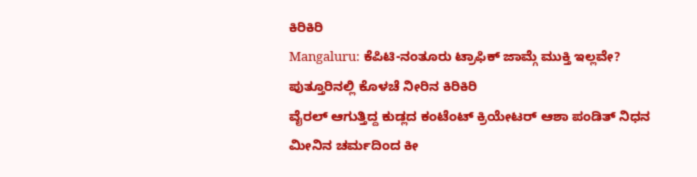ಕಿರಿಕಿರಿ
Mangaluru: ಕೆಪಿಟಿ-ನಂತೂರು ಟ್ರಾಫಿಕ್ ಜಾಮ್ಗೆ ಮುಕ್ತಿ ಇಲ್ಲವೇ?
ಪುತ್ತೂರಿನಲ್ಲಿ ಕೊಳಚೆ ನೀರಿನ ಕಿರಿಕಿರಿ
ವೈರಲ್ ಆಗುತ್ತಿದ್ದ ಕುಡ್ಲದ ಕಂಟೆಂಟ್ ಕ್ರಿಯೇಟರ್ ಆಶಾ ಪಂಡಿತ್ ನಿಧನ
ಮೀನಿನ ಚರ್ಮದಿಂದ ಕೀ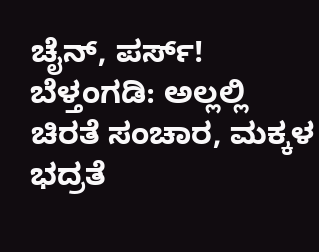ಚೈನ್, ಪರ್ಸ್!
ಬೆಳ್ತಂಗಡಿ: ಅಲ್ಲಲ್ಲಿ ಚಿರತೆ ಸಂಚಾರ, ಮಕ್ಕಳ ಭದ್ರತೆ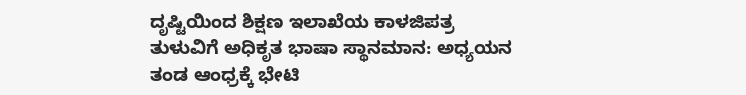ದೃಷ್ಟಿಯಿಂದ ಶಿಕ್ಷಣ ಇಲಾಖೆಯ ಕಾಳಜಿಪತ್ರ
ತುಳುವಿಗೆ ಅಧಿಕೃತ ಭಾಷಾ ಸ್ಥಾನಮಾನ: ಅಧ್ಯಯನ ತಂಡ ಆಂಧ್ರಕ್ಕೆ ಭೇಟಿ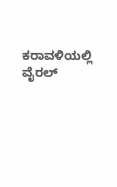ಕರಾವಳಿಯಲ್ಲಿ ವೈರಲ್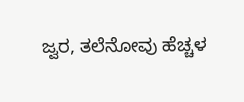ಜ್ವರ, ತಲೆನೋವು ಹೆಚ್ಚಳ